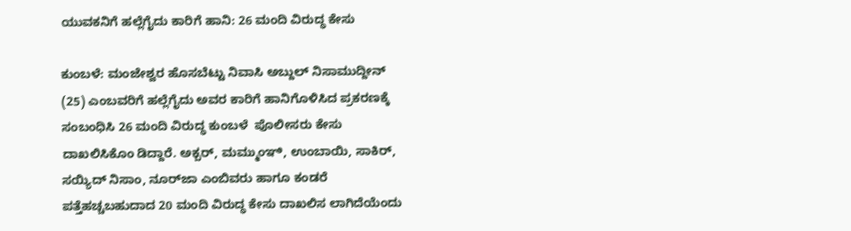ಯುವಕನಿಗೆ ಹಲ್ಲೆಗೈದು ಕಾರಿಗೆ ಹಾನಿ: 26 ಮಂದಿ ವಿರುದ್ಧ ಕೇಸು

ಕುಂಬಳೆ: ಮಂಜೇಶ್ವರ ಹೊಸಬೆಟ್ಟು ನಿವಾಸಿ ಅಬ್ದುಲ್ ನಿಸಾಮುದ್ದೀನ್ (25) ಎಂಬವರಿಗೆ ಹಲ್ಲೆಗೈದು ಅವರ ಕಾರಿಗೆ ಹಾನಿಗೊಳಿಸಿದ ಪ್ರಕರಣಕ್ಕೆ ಸಂಬಂಧಿಸಿ 26 ಮಂದಿ ವಿರುದ್ಧ ಕುಂಬಳೆ  ಪೊಲೀಸರು ಕೇಸು ದಾಖಲಿಸಿಕೊಂ ಡಿದ್ದಾರೆ. ಅಕ್ಬರ್, ಮಮ್ಮುಂಞಿ, ಉಂಬಾಯಿ, ಸಾಕಿರ್, ಸಯ್ಯಿದ್ ನಿಸಾಂ, ನೂರ್‌ಜಾ ಎಂಬಿವರು ಹಾಗೂ ಕಂಡರೆ ಪತ್ತೆಹಚ್ಚಬಹುದಾದ 20 ಮಂದಿ ವಿರುದ್ಧ ಕೇಸು ದಾಖಲಿಸ ಲಾಗಿದೆಯೆಂದು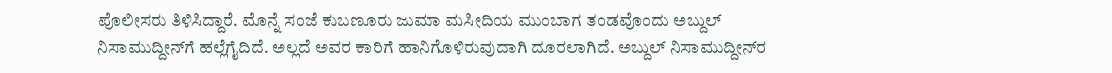ಪೊಲೀಸರು ತಿಳಿಸಿದ್ದಾರೆ. ಮೊನ್ನೆ ಸಂಜೆ ಕುಬಣೂರು ಜುಮಾ ಮಸೀದಿಯ ಮುಂಬಾಗ ತಂಡವೊಂದು ಅಬ್ದುಲ್ ನಿಸಾಮುದ್ದೀನ್‌ಗೆ ಹಲ್ಲೆಗೈದಿದೆ. ಅಲ್ಲದೆ ಅವರ ಕಾರಿಗೆ ಹಾನಿಗೊಳಿರುವುದಾಗಿ ದೂರಲಾಗಿದೆ. ಅಬ್ದುಲ್ ನಿಸಾಮುದ್ದೀನ್‌ರ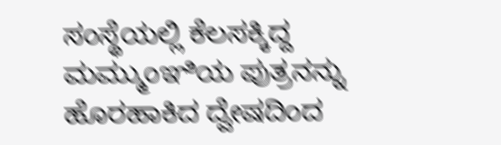ಸಂಸ್ಥೆಯಲ್ಲಿ ಕೆಲಸಕ್ಕಿದ್ದ ಮಮ್ಮುಂಞಿಯ ಪುತ್ರನನ್ನು ಹೊರಹಾಕಿದ ದ್ವೇಷದಿಂದ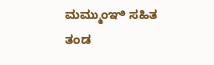ಮಮ್ಮುಂಞಿ ಸಹಿತ ತಂಡ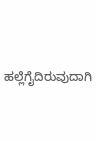ಹಲ್ಲೆಗೈದಿರುವುದಾಗಿ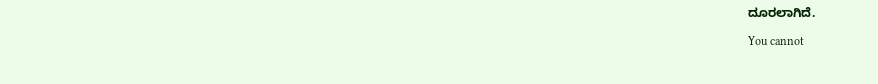ದೂರಲಾಗಿದೆ.

You cannot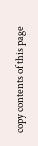copy contents of this page